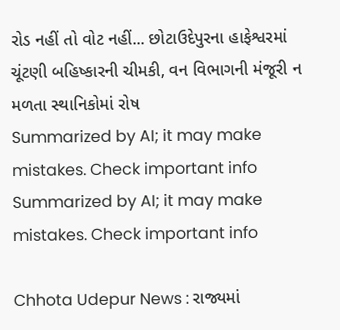રોડ નહીં તો વોટ નહીં... છોટાઉદેપુરના હાફેશ્વરમાં ચૂંટણી બહિષ્કારની ચીમકી, વન વિભાગની મંજૂરી ન મળતા સ્થાનિકોમાં રોષ
Summarized by AI; it may make mistakes. Check important info
Summarized by AI; it may make mistakes. Check important info

Chhota Udepur News : રાજ્યમાં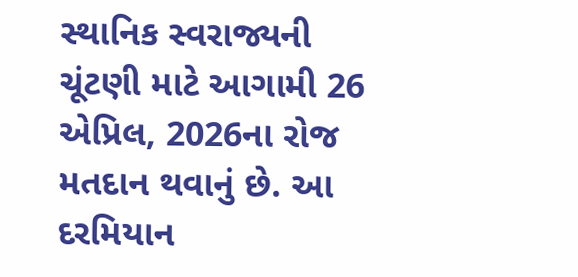સ્થાનિક સ્વરાજ્યની ચૂંટણી માટે આગામી 26 એપ્રિલ, 2026ના રોજ મતદાન થવાનું છે. આ દરમિયાન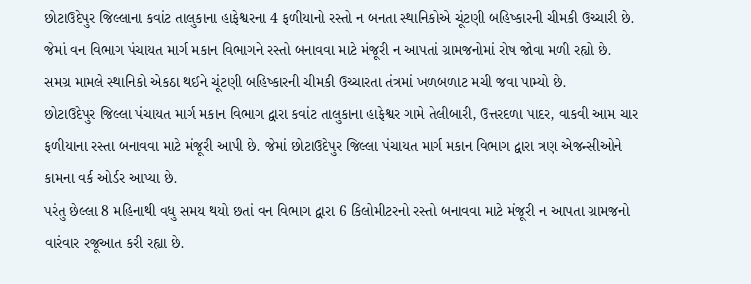છોટાઉદેપુર જિલ્લાના કવાંટ તાલુકાના હાફેશ્વરના 4 ફળીયાનો રસ્તો ન બનતા સ્થાનિકોએ ચૂંટણી બહિષ્કારની ચીમકી ઉચ્ચારી છે. જેમાં વન વિભાગ પંચાયત માર્ગ મકાન વિભાગને રસ્તો બનાવવા માટે મંજૂરી ન આપતાં ગ્રામજનોમાં રોષ જોવા મળી રહ્યો છે. સમગ્ર મામલે સ્થાનિકો એકઠા થઈને ચૂંટણી બહિષ્કારની ચીમકી ઉચ્ચારતા તંત્રમાં ખળબળાટ મચી જવા પામ્યો છે.
છોટાઉદેપુર જિલ્લા પંચાયત માર્ગ મકાન વિભાગ દ્વારા કવાંટ તાલુકાના હાફેશ્વર ગામે તેલીબારી, ઉત્તરદળા પાદર, વાકવી આમ ચાર ફળીયાના રસ્તા બનાવવા માટે મંજૂરી આપી છે. જેમાં છોટાઉદેપુર જિલ્લા પંચાયત માર્ગ મકાન વિભાગ દ્વારા ત્રણ એજન્સીઓને કામના વર્ક ઓર્ડર આપ્યા છે.
પરંતુ છેલ્લા 8 મહિનાથી વધુ સમય થયો છતાં વન વિભાગ દ્વારા 6 કિલોમીટરનો રસ્તો બનાવવા માટે મંજૂરી ન આપતા ગ્રામજનો વારંવાર રજૂઆત કરી રહ્યા છે.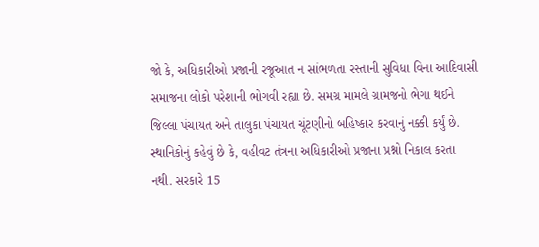જો કે, અધિકારીઓ પ્રજાની રજૂઆત ન સાંભળતા રસ્તાની સુવિધા વિના આદિવાસી સમાજના લોકો પરેશાની ભોગવી રહ્યા છે. સમગ્ર મામલે ગ્રામજનો ભેગા થઈને જિલ્લા પંચાયત અને તાલુકા પંચાયત ચૂંટણીનો બહિષ્કાર કરવાનું નક્કી કર્યું છે.
સ્થાનિકોનું કહેવું છે કે, વહીવટ તંત્રના અધિકારીઓ પ્રજાના પ્રશ્નો નિકાલ કરતા નથી. સરકારે 15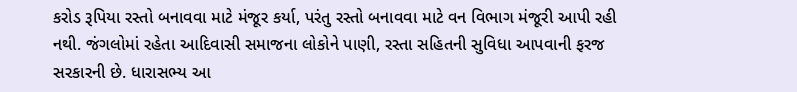કરોડ રૂપિયા રસ્તો બનાવવા માટે મંજૂર કર્યા, પરંતુ રસ્તો બનાવવા માટે વન વિભાગ મંજૂરી આપી રહી નથી. જંગલોમાં રહેતા આદિવાસી સમાજના લોકોને પાણી, રસ્તા સહિતની સુવિધા આપવાની ફરજ સરકારની છે. ધારાસભ્ય આ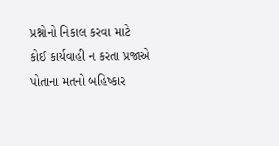પ્રશ્નોનો નિકાલ કરવા માટે કોઈ કાર્યવાહી ન કરતા પ્રજાએ પોતાના મતનો બહિષ્કાર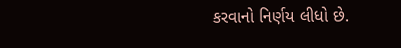કરવાનો નિર્ણય લીધો છે.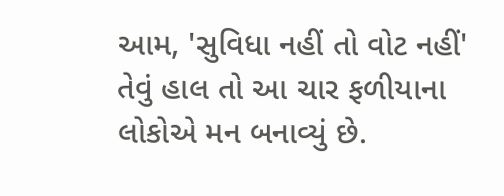આમ, 'સુવિધા નહીં તો વોટ નહીં' તેવું હાલ તો આ ચાર ફળીયાના લોકોએ મન બનાવ્યું છે.